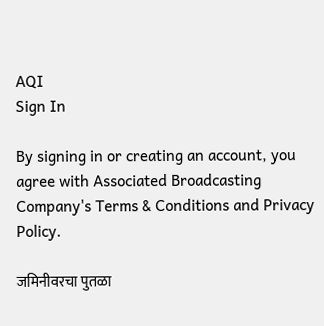AQI
Sign In

By signing in or creating an account, you agree with Associated Broadcasting Company's Terms & Conditions and Privacy Policy.

जमिनीवरचा पुतळा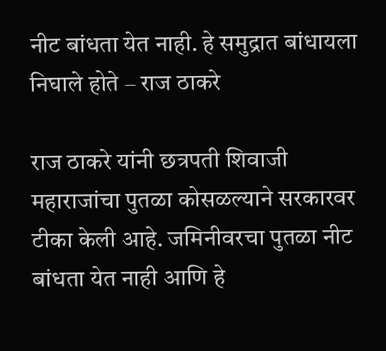नीट बांधता येत नाही. हे समुद्रात बांधायला निघाले होते – राज ठाकरे

राज ठाकरे यांनी छत्रपती शिवाजी महाराजांचा पुतळा कोसळल्याने सरकारवर टीका केली आहे. जमिनीवरचा पुतळा नीट बांधता येत नाही आणि हे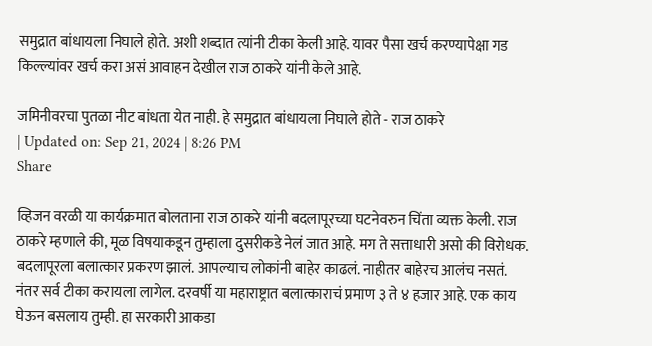समुद्रात बांधायला निघाले होते. अशी शब्दात त्यांनी टीका केली आहे. यावर पैसा खर्च करण्यापेक्षा गड किल्ल्यांवर खर्च करा असं आवाहन देखील राज ठाकरे यांनी केले आहे.

जमिनीवरचा पुतळा नीट बांधता येत नाही. हे समुद्रात बांधायला निघाले होते - राज ठाकरे
| Updated on: Sep 21, 2024 | 8:26 PM
Share

व्हिजन वरळी या कार्यक्रमात बोलताना राज ठाकरे यांनी बदलापूरच्या घटनेवरुन चिंता व्यक्त केली. राज ठाकरे म्हणाले की, मूळ विषयाकडून तुम्हाला दुसरीकडे नेलं जात आहे. मग ते सत्ताधारी असो की विरोधक. बदलापूरला बलात्कार प्रकरण झालं. आपल्याच लोकांनी बाहेर काढलं. नाहीतर बाहेरच आलंच नसतं. नंतर सर्व टीका करायला लागेल. दरवर्षी या महाराष्ट्रात बलात्काराचं प्रमाण ३ ते ४ हजार आहे. एक काय घेऊन बसलाय तुम्ही. हा सरकारी आकडा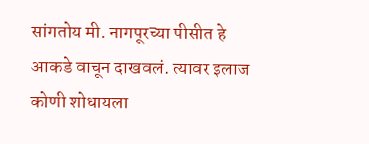सांगतोय मी. नागपूरच्या पीसीत हे आकडे वाचून दाखवलं. त्यावर इलाज कोणी शोधायला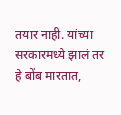तयार नाही. यांच्या सरकारमध्ये झालं तर हे बोंब मारतात,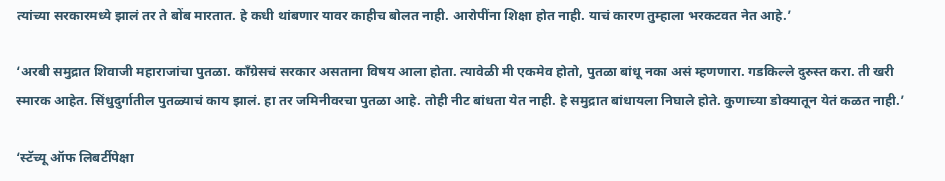त्यांच्या सरकारमध्ये झालं तर ते बोंब मारतात. हे कधी थांबणार यावर काहीच बोलत नाही. आरोपींना शिक्षा होत नाही. याचं कारण तुम्हाला भरकटवत नेत आहे.’

‘अरबी समुद्रात शिवाजी महाराजांचा पुतळा. काँग्रेसचं सरकार असताना विषय आला होता. त्यावेळी मी एकमेव होतो, पुतळा बांधू नका असं म्हणणारा. गडकिल्ले दुरुस्त करा. ती खरी स्मारक आहेत. सिंधुदुर्गातील पुतळ्याचं काय झालं. हा तर जमिनीवरचा पुतळा आहे. तोही नीट बांधता येत नाही. हे समुद्रात बांधायला निघाले होते. कुणाच्या डोक्यातून येतं कळत नाही.’

‘स्टॅच्यू ऑफ लिबर्टीपेक्षा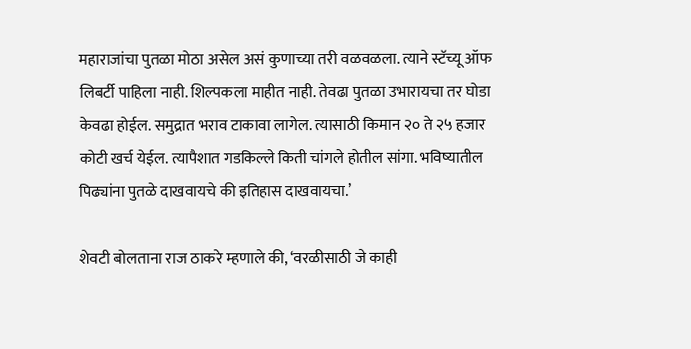महाराजांचा पुतळा मोठा असेल असं कुणाच्या तरी वळवळला. त्याने स्टॅच्यू ऑफ लिबर्टी पाहिला नाही. शिल्पकला माहीत नाही. तेवढा पुतळा उभारायचा तर घोडा केवढा होईल. समुद्रात भराव टाकावा लागेल. त्यासाठी किमान २० ते २५ हजार कोटी खर्च येईल. त्यापैशात गडकिल्ले किती चांगले होतील सांगा. भविष्यातील पिढ्यांना पुतळे दाखवायचे की इतिहास दाखवायचा.’

शेवटी बोलताना राज ठाकरे म्हणाले की, ‘वरळीसाठी जे काही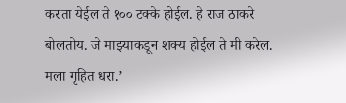करता येईल ते १०० टक्के होईल. हे राज ठाकरे बोलतोय. जे माझ्याकडून शक्य होईल ते मी करेल. मला गृहित धरा.’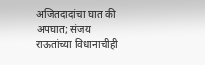अजितदादांचा घात की अपघात; संजय राऊतांच्या विधानाचीही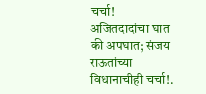चर्चा!
अजितदादांचा घात की अपघात; संजय राऊतांच्या विधानाचीही चर्चा!.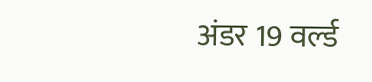अंडर 19 वर्ल्ड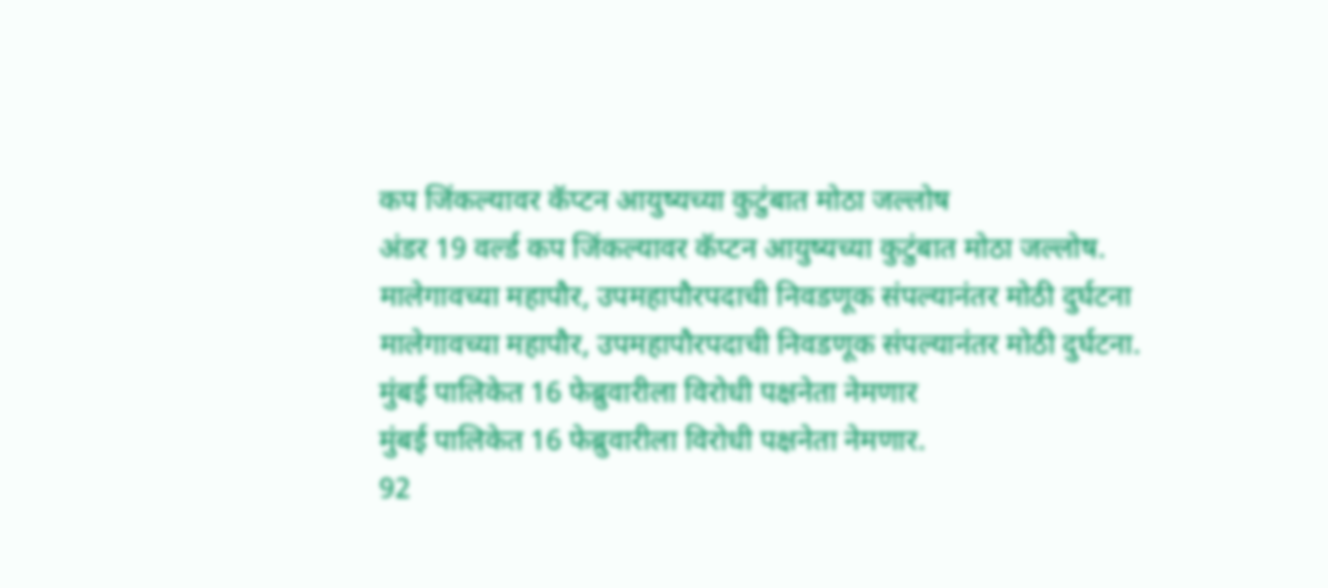कप जिंकल्यावर कॅप्टन आयुष्यच्या कुटुंबात मोठा जल्लोष
अंडर 19 वर्ल्ड कप जिंकल्यावर कॅप्टन आयुष्यच्या कुटुंबात मोठा जल्लोष.
मालेगावच्या महापौर, उपमहापौरपदाची निवडणूक संपल्यानंतर मोठी दुर्घटना
मालेगावच्या महापौर, उपमहापौरपदाची निवडणूक संपल्यानंतर मोठी दुर्घटना.
मुंबई पालिकेत 16 फेब्रुवारीला विरोधी पक्षनेता नेमणार
मुंबई पालिकेत 16 फेब्रुवारीला विरोधी पक्षनेता नेमणार.
92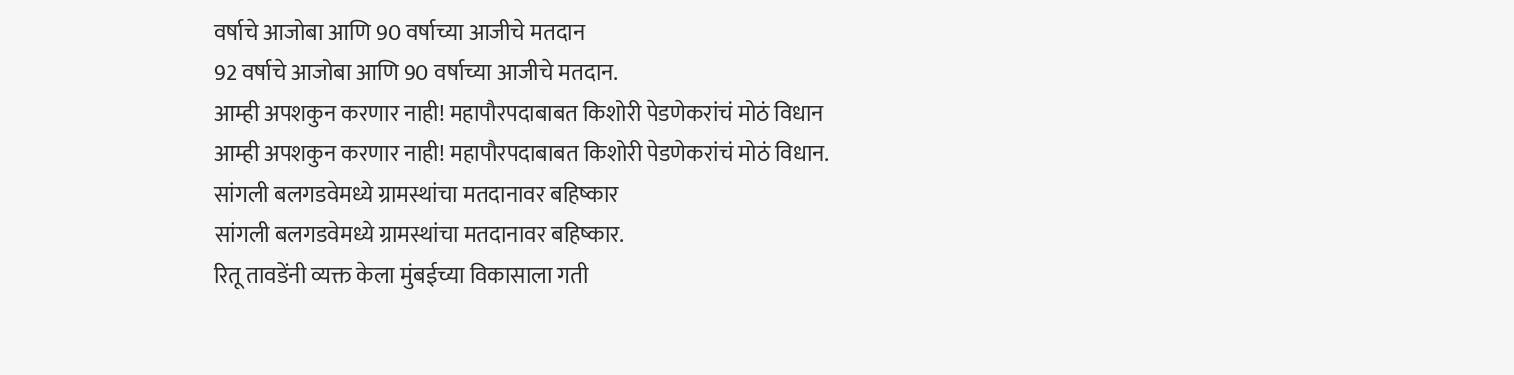वर्षाचे आजोबा आणि 90 वर्षाच्या आजीचे मतदान
92 वर्षाचे आजोबा आणि 90 वर्षाच्या आजीचे मतदान.
आम्ही अपशकुन करणार नाही! महापौरपदाबाबत किशोरी पेडणेकरांचं मोठं विधान
आम्ही अपशकुन करणार नाही! महापौरपदाबाबत किशोरी पेडणेकरांचं मोठं विधान.
सांगली बलगडवेमध्ये ग्रामस्थांचा मतदानावर बहिष्कार
सांगली बलगडवेमध्ये ग्रामस्थांचा मतदानावर बहिष्कार.
रितू तावडेंनी व्यक्त केला मुंबईच्या विकासाला गती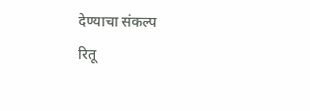देण्याचा संकल्प
रितू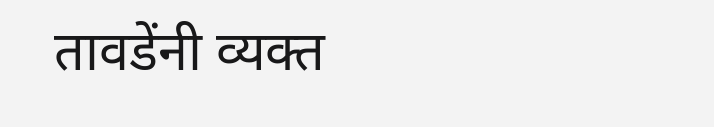तावडेंनी व्यक्त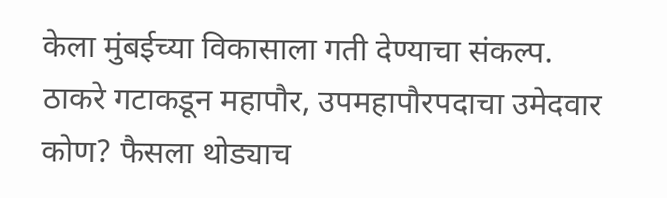केला मुंबईच्या विकासाला गती देण्याचा संकल्प.
ठाकरे गटाकडून महापौर, उपमहापौरपदाचा उमेदवार कोण? फैसला थोड्याच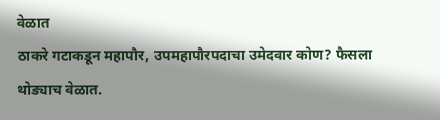वेळात
ठाकरे गटाकडून महापौर, उपमहापौरपदाचा उमेदवार कोण? फैसला थोड्याच वेळात.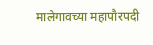मालेगावच्या महापौरपदी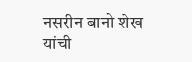नसरीन बानो शेख यांची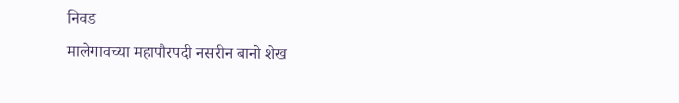निवड
मालेगावच्या महापौरपदी नसरीन बानो शेख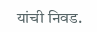यांची निवड.